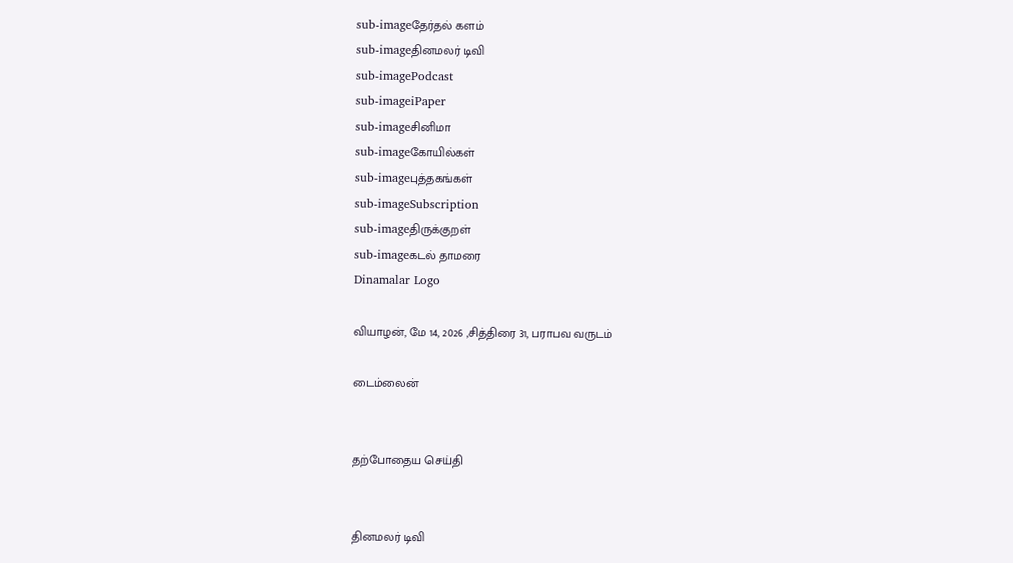sub-imageதேர்தல் களம்
sub-imageதினமலர் டிவி
sub-imagePodcast
sub-imageiPaper
sub-imageசினிமா
sub-imageகோயில்கள்
sub-imageபுத்தகங்கள்
sub-imageSubscription
sub-imageதிருக்குறள்
sub-imageகடல் தாமரை
Dinamalar Logo

வியாழன், மே 14, 2026 ,சித்திரை 31, பராபவ வருடம்

டைம்லைன்


தற்போதைய செய்தி


தினமலர் டிவி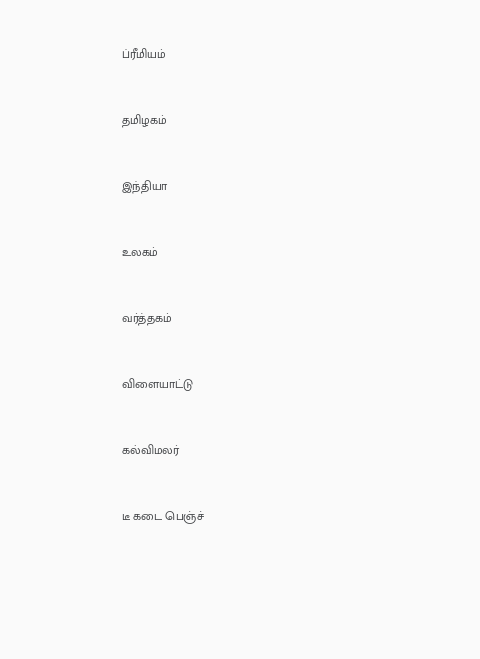ப்ரீமியம்


தமிழகம்


இந்தியா


உலகம்


வர்த்தகம்


விளையாட்டு


கல்விமலர்


டீ கடை பெஞ்ச்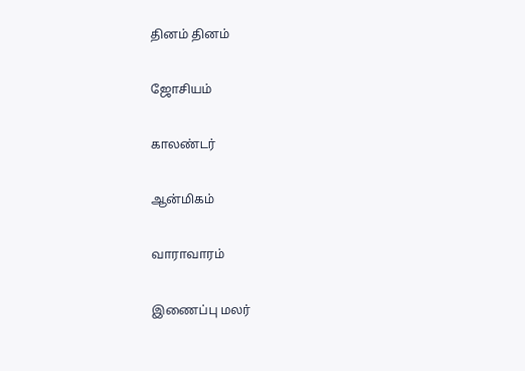தினம் தினம்


ஜோசியம்


காலண்டர்


ஆன்மிகம்


வாராவாரம்


இணைப்பு மலர்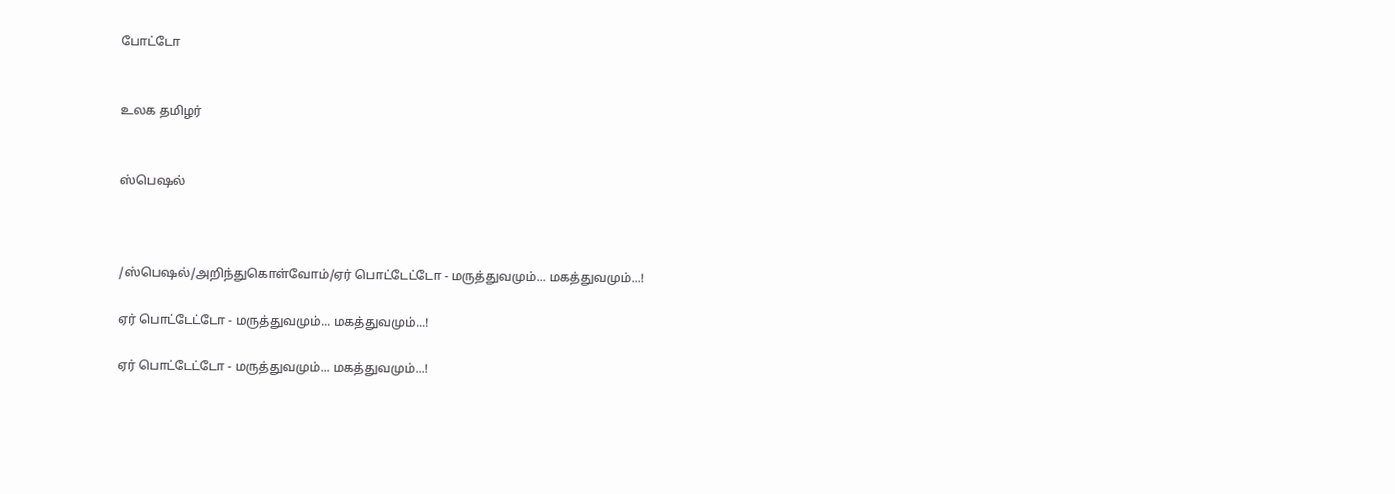போட்டோ


உலக தமிழர்


ஸ்பெஷல்



/ஸ்பெஷல்/அறிந்துகொள்வோம்/ஏர் பொட்டேட்டோ - மருத்துவமும்... மகத்துவமும்...!

ஏர் பொட்டேட்டோ - மருத்துவமும்... மகத்துவமும்...!

ஏர் பொட்டேட்டோ - மருத்துவமும்... மகத்துவமும்...!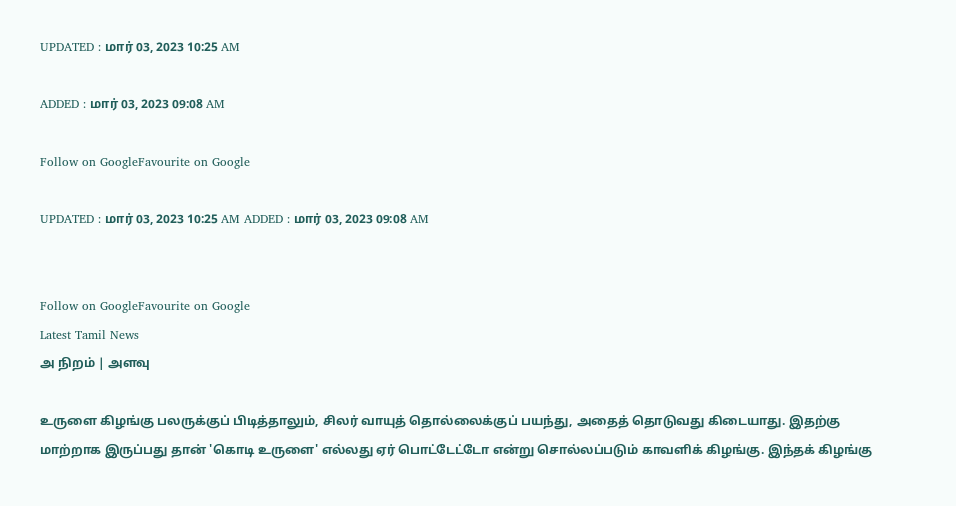UPDATED : மார் 03, 2023 10:25 AM

ADDED : மார் 03, 2023 09:08 AM

Follow on GoogleFavourite on Google

UPDATED : மார் 03, 2023 10:25 AM ADDED : மார் 03, 2023 09:08 AM


Follow on GoogleFavourite on Google
Latest Tamil News
அ நிறம் | அளவு

உருளை கிழங்கு பலருக்குப் பிடித்தாலும், சிலர் வாயுத் தொல்லைக்குப் பயந்து, அதைத் தொடுவது கிடையாது. இதற்கு மாற்றாக இருப்பது தான் 'கொடி உருளை' எல்லது ஏர் பொட்டேட்டோ என்று சொல்லப்படும் காவளிக் கிழங்கு. இந்தக் கிழங்கு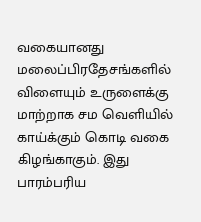வகையானது மலைப்பிரதேசங்களில் விளையும் உருளைக்கு மாற்றாக சம வெளியில் காய்க்கும் கொடி வகை கிழங்காகும். இது பாரம்பரிய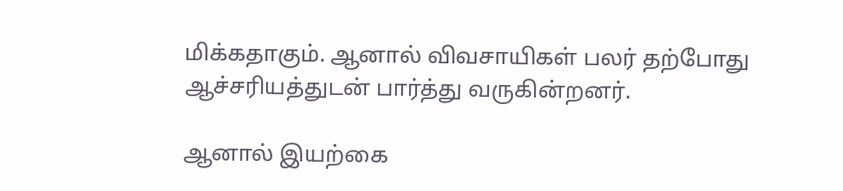மிக்கதாகும். ஆனால் விவசாயிகள் பலர் தற்போது ஆச்சரியத்துடன் பார்த்து வருகின்றனர்.

ஆனால் இயற்கை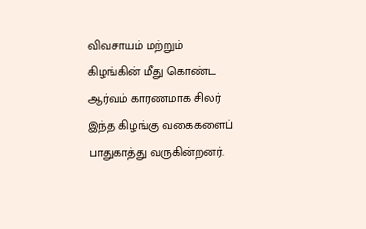விவசாயம் மற்றும் கிழங்கின் மீது கொண்ட ஆர்வம் காரணமாக சிலர் இந்த கிழங்கு வகைகளைப் பாதுகாத்து வருகின்றனர்.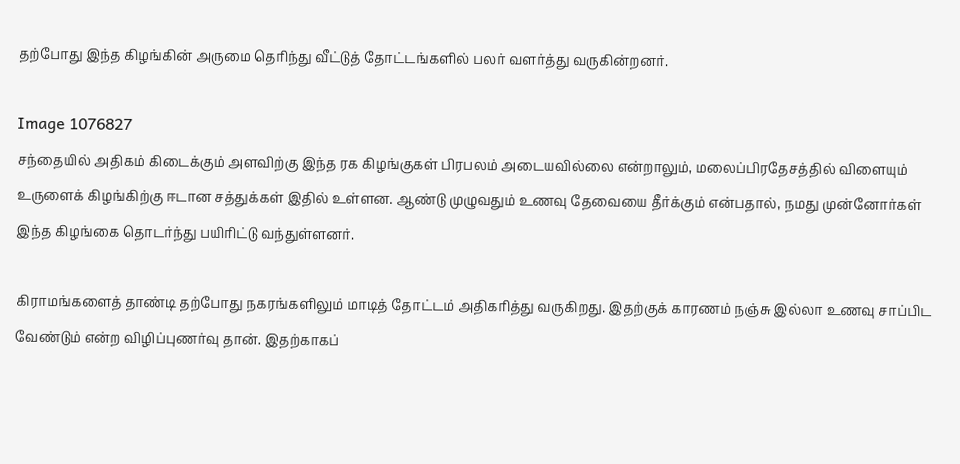தற்போது இந்த கிழங்கின் அருமை தெரிந்து வீட்டுத் தோட்டங்களில் பலர் வளர்த்து வருகின்றனர்.

Image 1076827
சந்தையில் அதிகம் கிடைக்கும் அளவிற்கு இந்த ரக கிழங்குகள் பிரபலம் அடையவில்லை என்றாலும், மலைப்பிரதேசத்தில் விளையும் உருளைக் கிழங்கிற்கு ஈடான சத்துக்கள் இதில் உள்ளன. ஆண்டு முழுவதும் உணவு தேவையை தீர்க்கும் என்பதால், நமது முன்னோர்கள் இந்த கிழங்கை தொடர்ந்து பயிரிட்டு வந்துள்ளனர்.

கிராமங்களைத் தாண்டி தற்போது நகரங்களிலும் மாடித் தோட்டம் அதிகரித்து வருகிறது. இதற்குக் காரணம் நஞ்சு இல்லா உணவு சாப்பிட வேண்டும் என்ற விழிப்புணர்வு தான். இதற்காகப்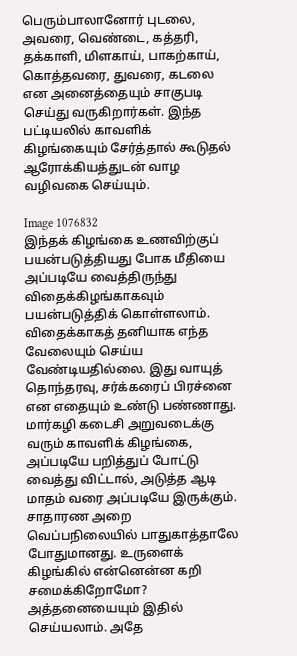பெரும்பாலானோர் புடலை, அவரை, வெண்டை, கத்தரி, தக்காளி, மிளகாய், பாகற்காய், கொத்தவரை, துவரை, கடலை என அனைத்தையும் சாகுபடி செய்து வருகிறார்கள். இந்த பட்டியலில் காவளிக் கிழங்கையும் சேர்த்தால் கூடுதல் ஆரோக்கியத்துடன் வாழ வழிவகை செய்யும்.

Image 1076832
இந்தக் கிழங்கை உணவிற்குப் பயன்படுத்தியது போக மீதியை அப்படியே வைத்திருந்து விதைக்கிழங்காகவும் பயன்படுத்திக் கொள்ளலாம். விதைக்காகத் தனியாக எந்த வேலையும் செய்ய வேண்டியதில்லை. இது வாயுத் தொந்தரவு, சர்க்கரைப் பிரச்னை என எதையும் உண்டு பண்ணாது. மார்கழி கடைசி அறுவடைக்கு வரும் காவளிக் கிழங்கை, அப்படியே பறித்துப் போட்டு வைத்து விட்டால், அடுத்த ஆடி மாதம் வரை அப்படியே இருக்கும். சாதாரண அறை வெப்பநிலையில் பாதுகாத்தாலே போதுமானது. உருளைக் கிழங்கில் என்னென்ன கறி சமைக்கிறோமோ? அத்தனையையும் இதில் செய்யலாம். அதே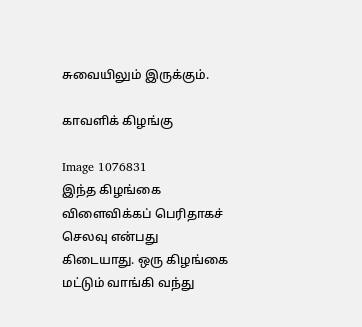சுவையிலும் இருக்கும்.

காவளிக் கிழங்கு

Image 1076831
இந்த கிழங்கை விளைவிக்கப் பெரிதாகச் செலவு என்பது கிடையாது. ஒரு கிழங்கை மட்டும் வாங்கி வந்து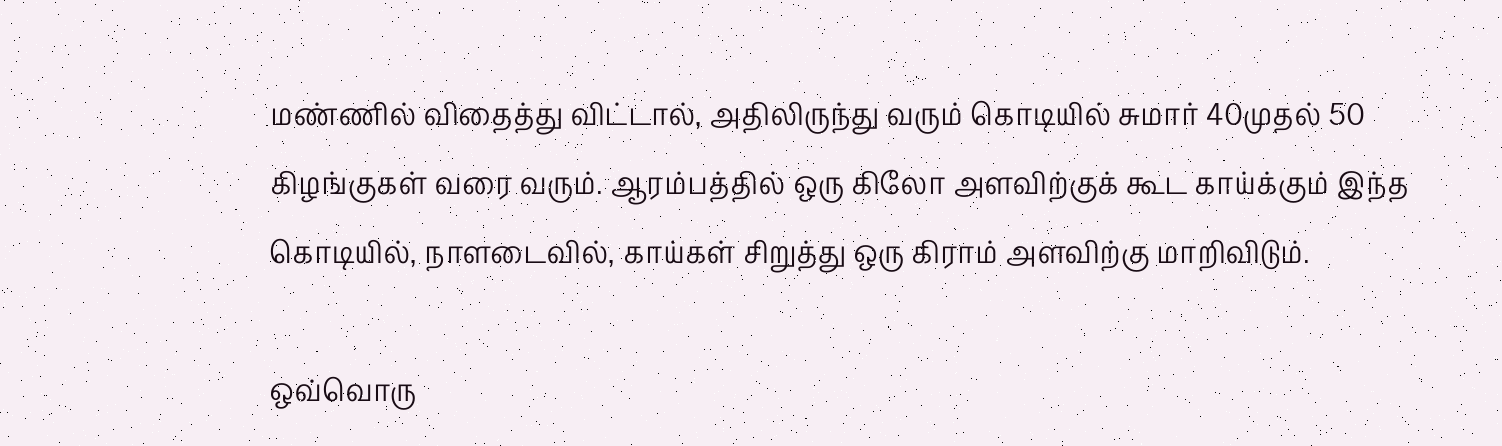மண்ணில் விதைத்து விட்டால், அதிலிருந்து வரும் கொடியில் சுமார் 40முதல் 50 கிழங்குகள் வரை வரும். ஆரம்பத்தில் ஒரு கிலோ அளவிற்குக் கூட காய்க்கும் இந்த கொடியில், நாளடைவில், காய்கள் சிறுத்து ஒரு கிராம் அளவிற்கு மாறிவிடும்.

ஒவ்வொரு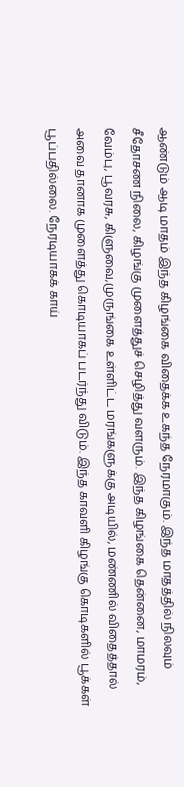ஆண்டும் ஆடி மாதம் இந்த கிழங்கை விதைக்க உகந்த நேரமாகும். இந்த மாதத்தில் நிலவும் சீதோசண நிலை, கிழங்கு முளைத்துச் செழித்து வளரும். இந்த கிழங்கை தென்னை, மாமரம், வேம்பு, பூவரசு, கிளுவை,முருங்கை உள்ளிட்ட மரங்களுக்கு அடியில், மண்ணில் விதைத்தால் அவை தானாக முளைத்து கொடியாகப் படர்ந்து விடும். இந்த காவளி கிழங்கு கொடிகளில் பூக்கள் பூப்பதில்லை. நேரடியாகக் காய்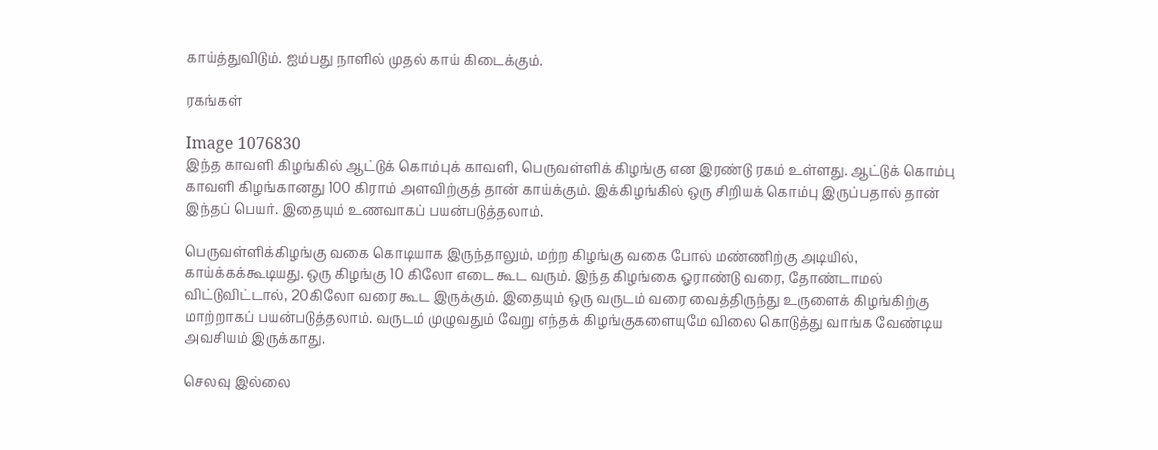காய்த்துவிடும். ஐம்பது நாளில் முதல் காய் கிடைக்கும்.

ரகங்கள்

Image 1076830
இந்த காவளி கிழங்கில் ஆட்டுக் கொம்புக் காவளி, பெருவள்ளிக் கிழங்கு என இரண்டு ரகம் உள்ளது. ஆட்டுக் கொம்பு காவளி கிழங்கானது 100 கிராம் அளவிற்குத் தான் காய்க்கும். இக்கிழங்கில் ஒரு சிறியக் கொம்பு இருப்பதால் தான் இந்தப் பெயர். இதையும் உணவாகப் பயன்படுத்தலாம்.

பெருவள்ளிக்கிழங்கு வகை கொடியாக இருந்தாலும், மற்ற கிழங்கு வகை போல் மண்ணிற்கு அடியில், காய்க்கக்கூடியது. ஒரு கிழங்கு 10 கிலோ எடை கூட வரும். இந்த கிழங்கை ஓராண்டு வரை, தோண்டாமல் விட்டுவிட்டால், 20கிலோ வரை கூட இருக்கும். இதையும் ஒரு வருடம் வரை வைத்திருந்து உருளைக் கிழங்கிற்கு மாற்றாகப் பயன்படுத்தலாம். வருடம் முழுவதும் வேறு எந்தக் கிழங்குகளையுமே விலை கொடுத்து வாங்க வேண்டிய அவசியம் இருக்காது.

செலவு இல்லை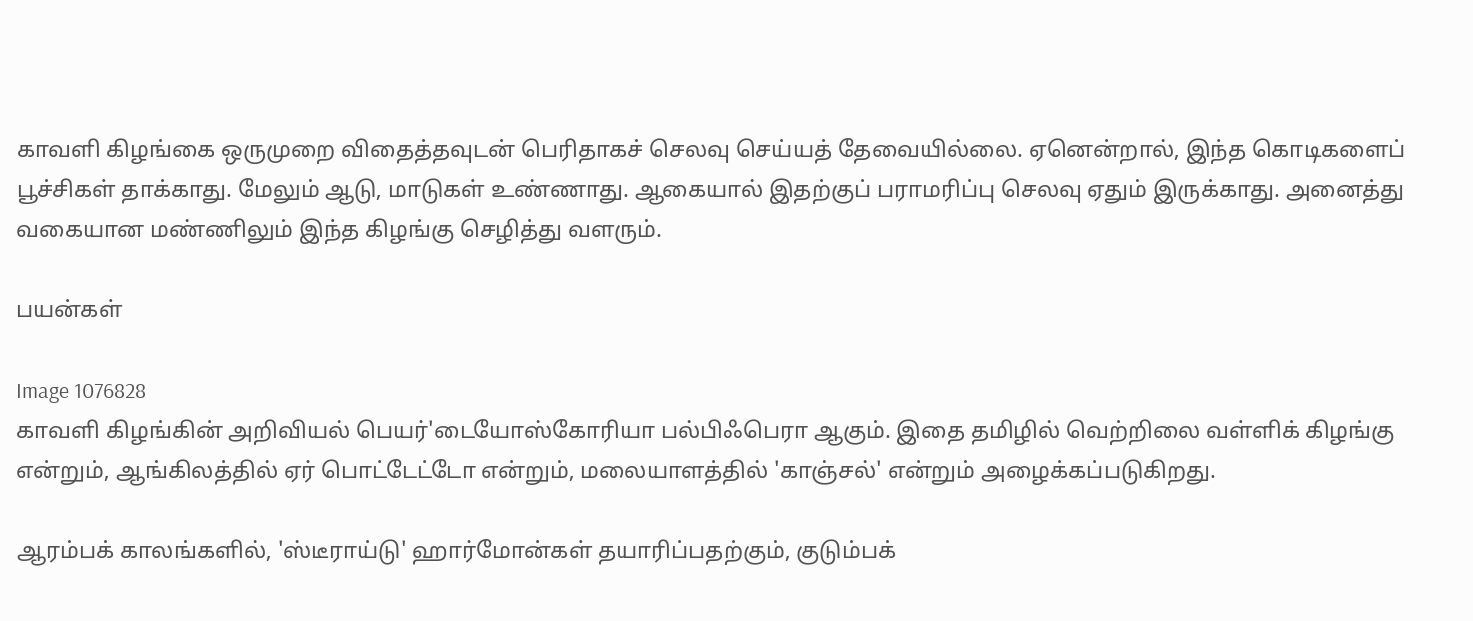காவளி கிழங்கை ஒருமுறை விதைத்தவுடன் பெரிதாகச் செலவு செய்யத் தேவையில்லை. ஏனென்றால், இந்த கொடிகளைப் பூச்சிகள் தாக்காது. மேலும் ஆடு, மாடுகள் உண்ணாது. ஆகையால் இதற்குப் பராமரிப்பு செலவு ஏதும் இருக்காது. அனைத்து வகையான மண்ணிலும் இந்த கிழங்கு செழித்து வளரும்.

பயன்கள்

Image 1076828
காவளி கிழங்கின் அறிவியல் பெயர்'டையோஸ்கோரியா பல்பிஃபெரா ஆகும். இதை தமிழில் வெற்றிலை வள்ளிக் கிழங்கு என்றும், ஆங்கிலத்தில் ஏர் பொட்டேட்டோ என்றும், மலையாளத்தில் 'காஞ்சல்' என்றும் அழைக்கப்படுகிறது.

ஆரம்பக் காலங்களில், 'ஸ்டீராய்டு' ஹார்மோன்கள் தயாரிப்பதற்கும், குடும்பக்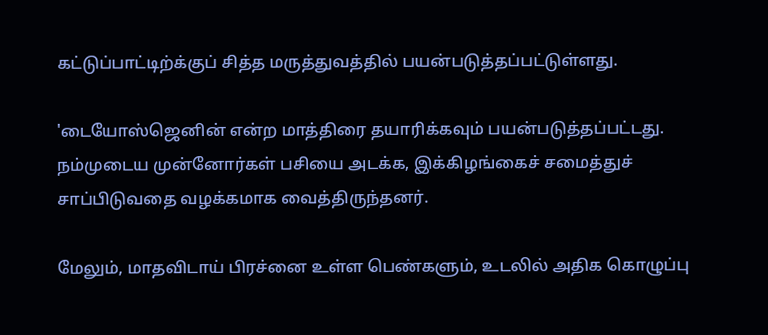கட்டுப்பாட்டிற்க்குப் சித்த மருத்துவத்தில் பயன்படுத்தப்பட்டுள்ளது.

'டையோஸ்ஜெனின் என்ற மாத்திரை தயாரிக்கவும் பயன்படுத்தப்பட்டது. நம்முடைய முன்னோர்கள் பசியை அடக்க, இக்கிழங்கைச் சமைத்துச் சாப்பிடுவதை வழக்கமாக வைத்திருந்தனர்.

மேலும், மாதவிடாய் பிரச்னை உள்ள பெண்களும், உடலில் அதிக கொழுப்பு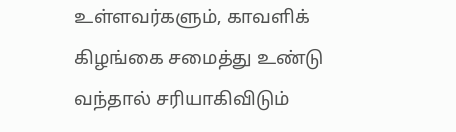உள்ளவர்களும், காவளிக் கிழங்கை சமைத்து உண்டு வந்தால் சரியாகிவிடும்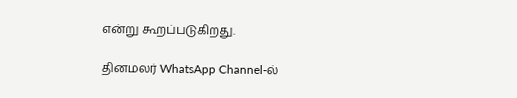என்று கூறப்படுகிறது.

தினமலர் WhatsApp Channel-ல்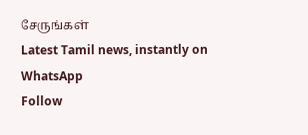சேருங்கள்
Latest Tamil news, instantly on WhatsApp
Follow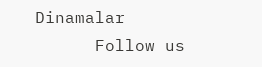Dinamalar
      Follow us